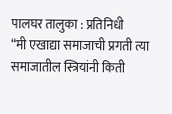पालघर तालुका : प्रतिनिधी
“मी एखाद्या समाजाची प्रगती त्या समाजातील स्त्रियांनी किती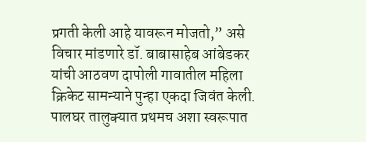प्रगती केली आहे यावरून मोजतो,” असे विचार मांडणारे डॉ. बाबासाहेब आंबेडकर यांची आठवण दापोली गावातील महिला क्रिकेट सामन्याने पुन्हा एकदा जिवंत केली. पालघर तालुक्यात प्रथमच अशा स्वरूपात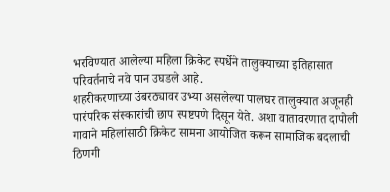भरविण्यात आलेल्या महिला क्रिकेट स्पर्धेने तालुक्याच्या इतिहासात परिवर्तनाचे नवे पान उघडले आहे.
शहरीकरणाच्या उंबरठ्यावर उभ्या असलेल्या पालघर तालुक्यात अजूनही पारंपरिक संस्कारांची छाप स्पष्टपणे दिसून येते. अशा वातावरणात दापोली गावाने महिलांसाठी क्रिकेट सामना आयोजित करून सामाजिक बदलाची ठिणगी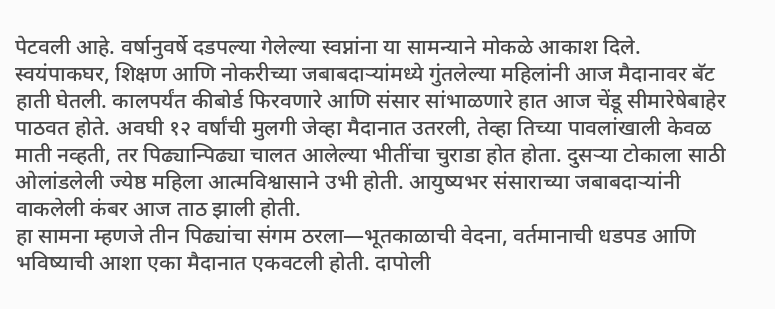पेटवली आहे. वर्षानुवर्षे दडपल्या गेलेल्या स्वप्नांना या सामन्याने मोकळे आकाश दिले.
स्वयंपाकघर, शिक्षण आणि नोकरीच्या जबाबदाऱ्यांमध्ये गुंतलेल्या महिलांनी आज मैदानावर बॅट हाती घेतली. कालपर्यंत कीबोर्ड फिरवणारे आणि संसार सांभाळणारे हात आज चेंडू सीमारेषेबाहेर पाठवत होते. अवघी १२ वर्षांची मुलगी जेव्हा मैदानात उतरली, तेव्हा तिच्या पावलांखाली केवळ माती नव्हती, तर पिढ्यान्पिढ्या चालत आलेल्या भीतींचा चुराडा होत होता. दुसऱ्या टोकाला साठी ओलांडलेली ज्येष्ठ महिला आत्मविश्वासाने उभी होती. आयुष्यभर संसाराच्या जबाबदाऱ्यांनी वाकलेली कंबर आज ताठ झाली होती.
हा सामना म्हणजे तीन पिढ्यांचा संगम ठरला—भूतकाळाची वेदना, वर्तमानाची धडपड आणि भविष्याची आशा एका मैदानात एकवटली होती. दापोली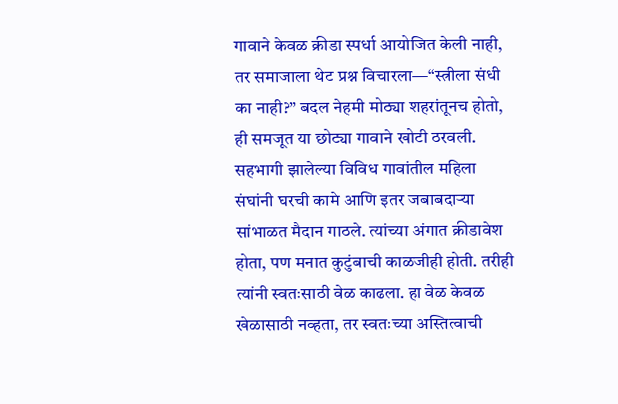गावाने केवळ क्रीडा स्पर्धा आयोजित केली नाही, तर समाजाला थेट प्रश्न विचारला—“स्त्रीला संधी का नाही?” बदल नेहमी मोठ्या शहरांतूनच होतो, ही समजूत या छोट्या गावाने खोटी ठरवली.
सहभागी झालेल्या विविध गावांतील महिला संघांनी घरची कामे आणि इतर जबाबदाऱ्या सांभाळत मैदान गाठले. त्यांच्या अंगात क्रीडावेश होता, पण मनात कुटुंबाची काळजीही होती. तरीही त्यांनी स्वतःसाठी वेळ काढला. हा वेळ केवळ खेळासाठी नव्हता, तर स्वतःच्या अस्तित्वाची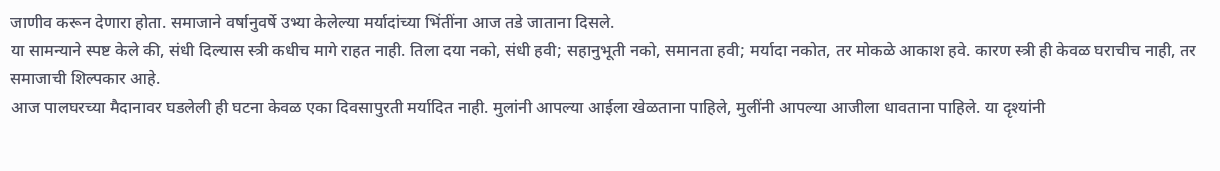जाणीव करून देणारा होता. समाजाने वर्षानुवर्षे उभ्या केलेल्या मर्यादांच्या भिंतींना आज तडे जाताना दिसले.
या सामन्याने स्पष्ट केले की, संधी दिल्यास स्त्री कधीच मागे राहत नाही. तिला दया नको, संधी हवी; सहानुभूती नको, समानता हवी; मर्यादा नकोत, तर मोकळे आकाश हवे. कारण स्त्री ही केवळ घराचीच नाही, तर समाजाची शिल्पकार आहे.
आज पालघरच्या मैदानावर घडलेली ही घटना केवळ एका दिवसापुरती मर्यादित नाही. मुलांनी आपल्या आईला खेळताना पाहिले, मुलींनी आपल्या आजीला धावताना पाहिले. या दृश्यांनी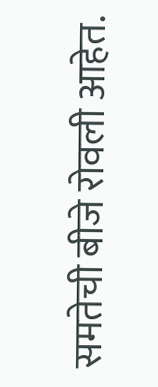समतेची बीजे रोवली आहेत.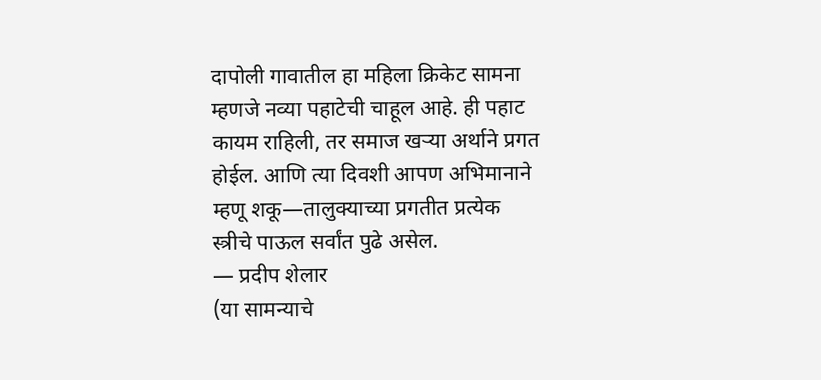दापोली गावातील हा महिला क्रिकेट सामना म्हणजे नव्या पहाटेची चाहूल आहे. ही पहाट कायम राहिली, तर समाज खऱ्या अर्थाने प्रगत होईल. आणि त्या दिवशी आपण अभिमानाने म्हणू शकू—तालुक्याच्या प्रगतीत प्रत्येक स्त्रीचे पाऊल सर्वांत पुढे असेल.
— प्रदीप शेलार
(या सामन्याचे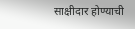साक्षीदार होण्याची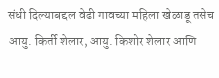संधी दिल्याबद्दल वेढी गावच्या महिला खेळाडू तसेच आयु. किर्ती शेलार, आयु. किशोर शेलार आणि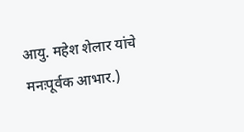आयु. महेश शेलार यांचे मनःपूर्वक आभार.)